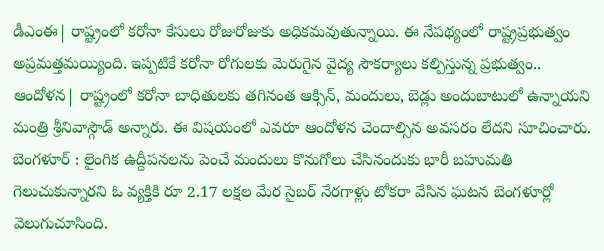డీఎంఈ| రాష్ట్రంలో కరోనా కేసులు రోజురోజుకు అధికమవుతున్నాయి. ఈ నేపథ్యంలో రాష్ట్రప్రభుత్వం అప్రమత్తమయ్యింది. ఇప్పటికే కరోనా రోగులకు మెరుగైన వైద్య సౌకర్యాలు కల్పిస్తున్న ప్రభుత్వం..
ఆందోళన| రాష్ట్రంలో కరోనా బాధితులకు తగినంత ఆక్సిన్, మందులు, బెడ్లు అందుబాటులో ఉన్నాయని మంత్రి శ్రీనివాస్గౌడ్ అన్నారు. ఈ విషయంలో ఎవరూ ఆందోళన చెందాల్సిన అవసరం లేదని సూచించారు.
బెంగళూర్ : లైంగిక ఉద్దీపనలను పెంచే మందులు కొనుగోలు చేసినందుకు భారీ బహుమతి గెలుచుకున్నారని ఓ వ్యక్తికి రూ 2.17 లక్షల మేర సైబర్ నేరగాళ్లు టోకరా వేసిన ఘటన బెంగళూర్లో వెలుగుచూసింది.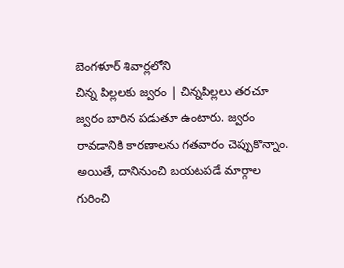బెంగళూర్ శివార్లలోని
చిన్న పిల్లలకు జ్వరం | చిన్నపిల్లలు తరచూ జ్వరం బారిన పడుతూ ఉంటారు. జ్వరం రావడానికి కారణాలను గతవారం చెప్పుకొన్నాం. అయితే, దానినుంచి బయటపడే మార్గాల గురించి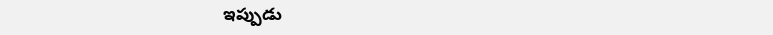ఇప్పుడు